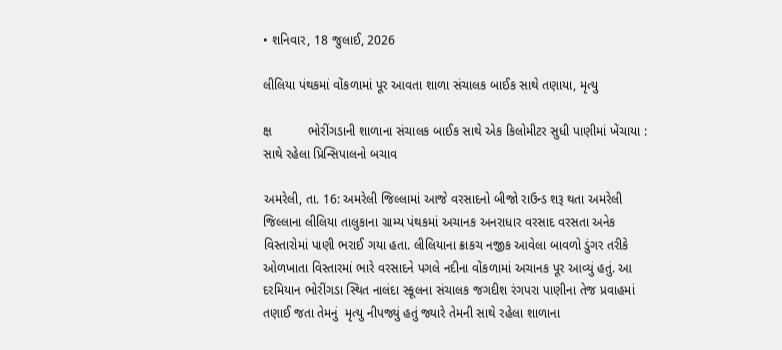• શનિવાર, 18 જુલાઈ, 2026

લીલિયા પંથકમાં વોંકળામાં પૂર આવતા શાળા સંચાલક બાઈક સાથે તણાયા, મૃત્યુ

ક્ષ          ભોરીંગડાની શાળાના સંચાલક બાઈક સાથે એક કિલોમીટર સુધી પાણીમાં ખેંચાયા : સાથે રહેલા પ્રિન્સિપાલનો બચાવ

અમરેલી, તા. 16: અમરેલી જિલ્લામાં આજે વરસાદનો બીજો રાઉન્ડ શરૂ થતા અમરેલી જિલ્લાના લીલિયા તાલુકાના ગ્રામ્ય પંથકમાં અચાનક અનરાધાર વરસાદ વરસતા અનેક વિસ્તારોમાં પાણી ભરાઈ ગયા હતા. લીલિયાના ક્રાકચ નજીક આવેલા બાવળો ડુંગર તરીકે ઓળખાતા વિસ્તારમાં ભારે વરસાદને પગલે નદીના વોંકળામાં અચાનક પૂર આવ્યું હતું. આ દરમિયાન ભોરીંગડા સ્થિત નાલંદા સ્કૂલના સંચાલક જગદીશ રંગપરા પાણીના તેજ પ્રવાહમાં તણાઈ જતા તેમનું  મૃત્યુ નીપજ્યું હતું જ્યારે તેમની સાથે રહેલા શાળાના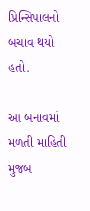પ્રિન્સિપાલનો બચાવ થયો હતો.

આ બનાવમાં મળતી માહિતી મુજબ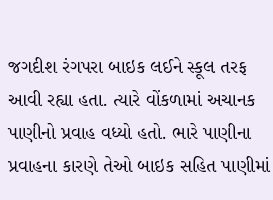જગદીશ રંગપરા બાઇક લઈને સ્કૂલ તરફ આવી રહ્યા હતા. ત્યારે વોંકળામાં અચાનક પાણીનો પ્રવાહ વધ્યો હતો. ભારે પાણીના પ્રવાહના કારણે તેઓ બાઇક સહિત પાણીમાં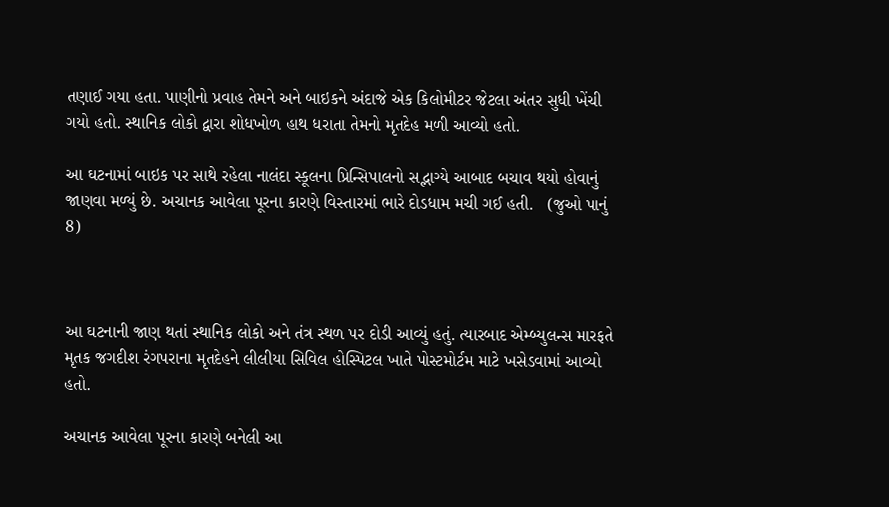તણાઈ ગયા હતા. પાણીનો પ્રવાહ તેમને અને બાઇકને અંદાજે એક કિલોમીટર જેટલા અંતર સુધી ખેંચી ગયો હતો. સ્થાનિક લોકો દ્વારા શોધખોળ હાથ ધરાતા તેમનો મૃતદેહ મળી આવ્યો હતો.

આ ઘટનામાં બાઇક પર સાથે રહેલા નાલંદા સ્કૂલના પ્રિન્સિપાલનો સદ્ભાગ્યે આબાદ બચાવ થયો હોવાનું જાણવા મળ્યું છે. અચાનક આવેલા પૂરના કારણે વિસ્તારમાં ભારે દોડધામ મચી ગઈ હતી.   (જુઓ પાનું 8)



આ ઘટનાની જાણ થતાં સ્થાનિક લોકો અને તંત્ર સ્થળ પર દોડી આવ્યું હતું. ત્યારબાદ એમ્બ્યુલન્સ મારફતે મૃતક જગદીશ રંગપરાના મૃતદેહને લીલીયા સિવિલ હોસ્પિટલ ખાતે પોસ્ટમોર્ટમ માટે ખસેડવામાં આવ્યો હતો.

અચાનક આવેલા પૂરના કારણે બનેલી આ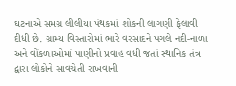ઘટનાએ સમગ્ર લીલીયા પંથકમાં શોકની લાગણી ફેલાવી દીધી છે. ગ્રામ્ય વિસ્તારોમાં ભારે વરસાદને પગલે નદી-નાળા અને વોંકળાઓમાં પાણીનો પ્રવાહ વધી જતાં સ્થાનિક તંત્ર દ્વારા લોકોને સાવચેતી રાખવાની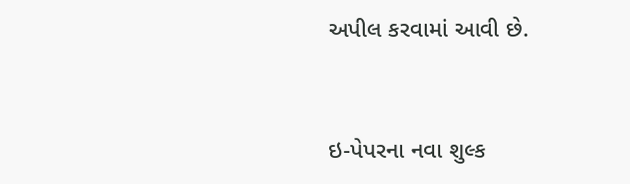અપીલ કરવામાં આવી છે.



ઇ-પેપરના નવા શુલ્ક